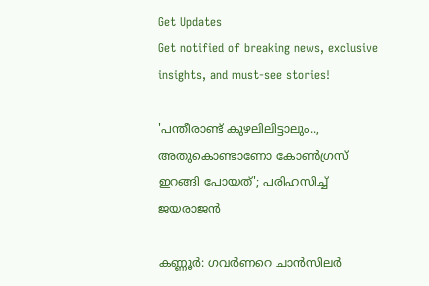Get Updates
Get notified of breaking news, exclusive insights, and must-see stories!

'പന്തീരാണ്ട് കുഴലിലിട്ടാലും.., അതുകൊണ്ടാണോ കോൺഗ്രസ് ഇറങ്ങി പോയത്'; പരിഹസിച്ച് ജയരാജൻ

കണ്ണൂർ: ഗവർണറെ ചാൻസിലർ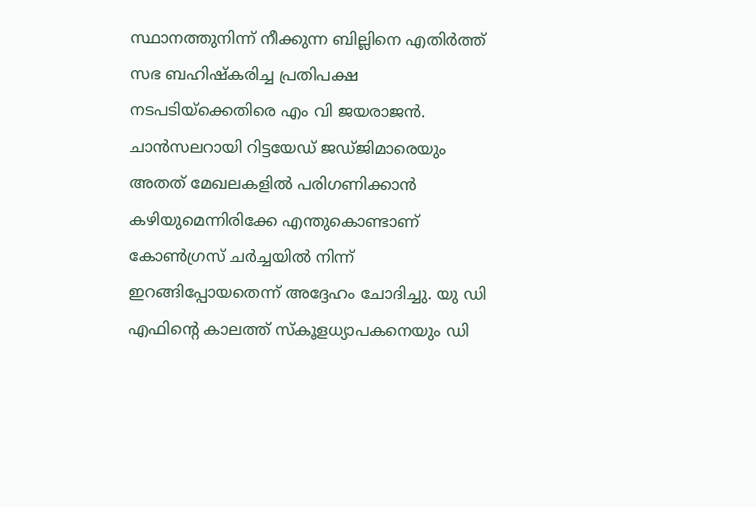സ്ഥാനത്തുനിന്ന് നീക്കുന്ന ബില്ലിനെ എതിർത്ത് സഭ ബഹിഷ്കരിച്ച പ്രതിപക്ഷ നടപടിയ്ക്കെതിരെ എം വി ജയരാജൻ. ചാൻസലറായി റിട്ടയേഡ് ജഡ്ജിമാരെയും അതത് മേഖലകളിൽ പരിഗണിക്കാൻ കഴിയുമെന്നിരിക്കേ എന്തുകൊണ്ടാണ് കോൺഗ്രസ് ചർച്ചയിൽ നിന്ന് ഇറങ്ങിപ്പോയതെന്ന് അദ്ദേഹം ചോദിച്ചു. യു ഡി എഫിന്റെ കാലത്ത് സ്‌കൂളധ്യാപകനെയും ഡി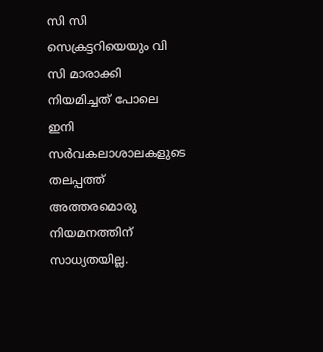സി സി സെക്രട്ടറിയെയും വി സി മാരാക്കി നിയമിച്ചത് പോലെ ഇനി സർവകലാശാലകളുടെ തലപ്പത്ത് അത്തരമൊരു നിയമനത്തിന് സാധ്യതയില്ല.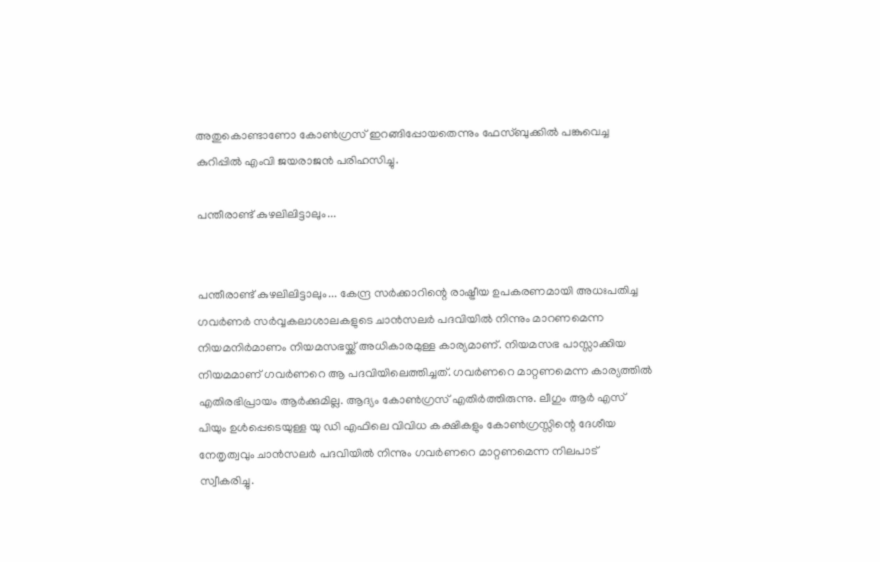അതുകൊണ്ടാണോ കോൺഗ്രസ് ഇറങ്ങിപ്പോയതെന്നും ഫേസ്ബുക്കിൽ പങ്കുവെച്ച കുറിപ്പിൽ എംവി ജയരാജൻ പരിഹസിച്ചു.

പന്തീരാണ്ട് കുഴലിലിട്ടാലും...


പന്തീരാണ്ട് കുഴലിലിട്ടാലും... കേന്ദ്ര സർക്കാറിന്റെ രാഷ്ട്രീയ ഉപകരണമായി അധഃപതിച്ച ഗവർണർ സർവ്വകലാശാലകളുടെ ചാൻസലർ പദവിയിൽ നിന്നും മാറണമെന്ന നിയമനിർമാണം നിയമസഭയ്ക്ക് അധികാരമുള്ള കാര്യമാണ്. നിയമസഭ പാസ്സാക്കിയ നിയമമാണ് ഗവർണറെ ആ പദവിയിലെത്തിച്ചത്. ഗവർണറെ മാറ്റണമെന്ന കാര്യത്തിൽ എതിരഭിപ്രായം ആർക്കുമില്ല. ആദ്യം കോൺഗ്രസ് എതിർത്തിരുന്നു. ലീഗും ആർ എസ് പിയും ഉൾപ്പെടെയുള്ള യു ഡി എഫിലെ വിവിധ കക്ഷികളും കോൺഗ്രസ്സിന്റെ ദേശീയ നേതൃത്വവും ചാൻസലർ പദവിയിൽ നിന്നും ഗവർണറെ മാറ്റണമെന്ന നിലപാട് സ്വീകരിച്ചു.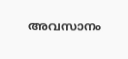അവസാനം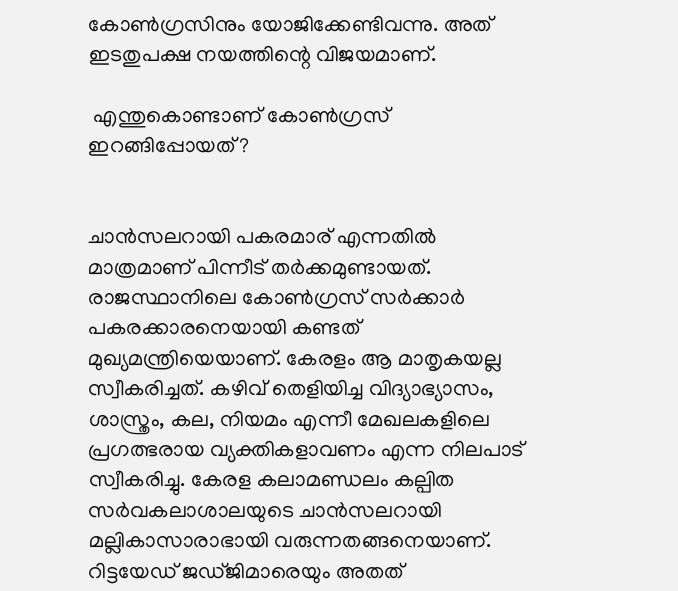കോൺഗ്രസിനും യോജിക്കേണ്ടിവന്നു. അത് ഇടതുപക്ഷ നയത്തിന്റെ വിജയമാണ്.

 എന്തുകൊണ്ടാണ് കോൺഗ്രസ് ഇറങ്ങിപ്പോയത്?


ചാൻസലറായി പകരമാര് എന്നതിൽ മാത്രമാണ് പിന്നീട് തർക്കമുണ്ടായത്. രാജസ്ഥാനിലെ കോൺഗ്രസ് സർക്കാർ പകരക്കാരനെയായി കണ്ടത് മുഖ്യമന്ത്രിയെയാണ്. കേരളം ആ മാതൃകയല്ല സ്വീകരിച്ചത്. കഴിവ് തെളിയിച്ച വിദ്യാഭ്യാസം, ശാസ്ത്രം, കല, നിയമം എന്നീ മേഖലകളിലെ പ്രഗത്ഭരായ വ്യക്തികളാവണം എന്ന നിലപാട് സ്വീകരിച്ചു. കേരള കലാമണ്ഡലം കല്പിത സർവകലാശാലയുടെ ചാൻസലറായി മല്ലികാസാരാഭായി വരുന്നതങ്ങനെയാണ്.
റിട്ടയേഡ് ജഡ്ജിമാരെയും അതത്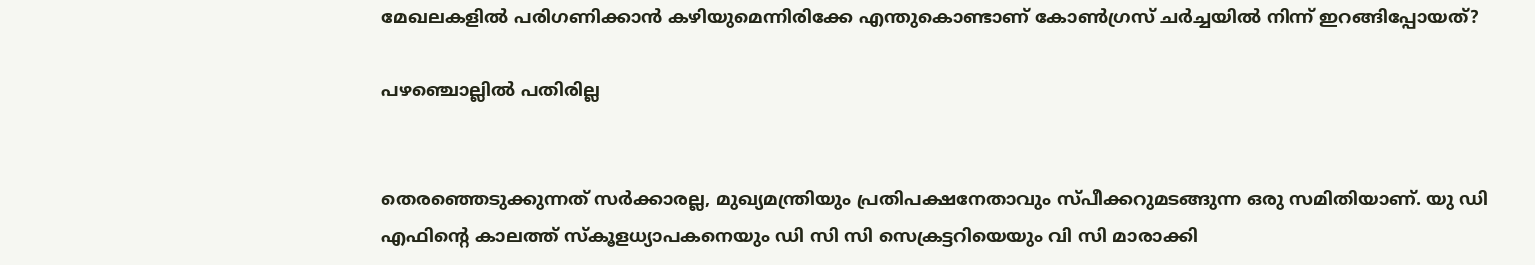മേഖലകളിൽ പരിഗണിക്കാൻ കഴിയുമെന്നിരിക്കേ എന്തുകൊണ്ടാണ് കോൺഗ്രസ് ചർച്ചയിൽ നിന്ന് ഇറങ്ങിപ്പോയത്?

പഴഞ്ചൊല്ലിൽ പതിരില്ല


തെരഞ്ഞെടുക്കുന്നത് സർക്കാരല്ല, മുഖ്യമന്ത്രിയും പ്രതിപക്ഷനേതാവും സ്പീക്കറുമടങ്ങുന്ന ഒരു സമിതിയാണ്. യു ഡി എഫിന്റെ കാലത്ത് സ്‌കൂളധ്യാപകനെയും ഡി സി സി സെക്രട്ടറിയെയും വി സി മാരാക്കി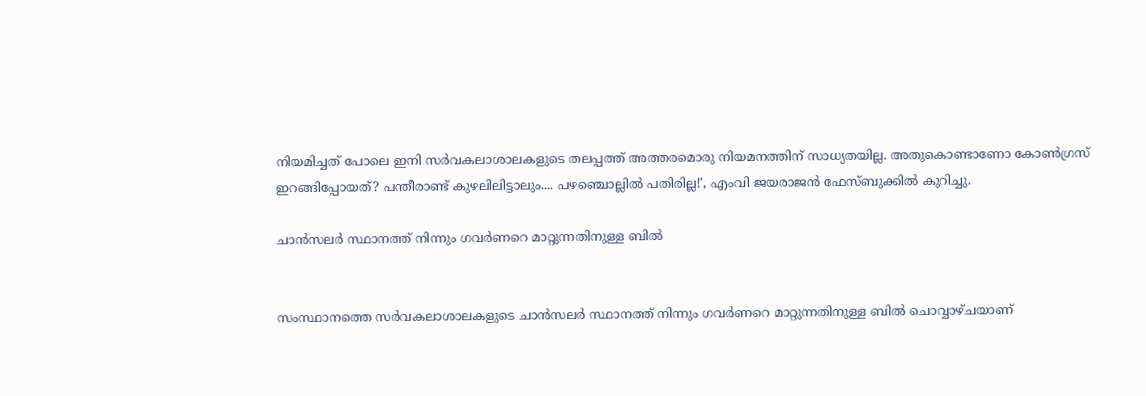നിയമിച്ചത് പോലെ ഇനി സർവകലാശാലകളുടെ തലപ്പത്ത് അത്തരമൊരു നിയമനത്തിന് സാധ്യതയില്ല. അതുകൊണ്ടാണോ കോൺഗ്രസ് ഇറങ്ങിപ്പോയത്? പന്തീരാണ്ട് കുഴലിലിട്ടാലും.... പഴഞ്ചൊല്ലിൽ പതിരില്ല!', എംവി ജയരാജൻ ഫേസ്ബുക്കിൽ കുറിച്ചു.

ചാന്‍സലർ സ്ഥാനത്ത് നിന്നും ഗവർണറെ മാറ്റുന്നതിനുള്ള ബില്‍


സംസ്ഥാനത്തെ സർവകലാശാലകളുടെ ചാന്‍സലർ സ്ഥാനത്ത് നിന്നും ഗവർണറെ മാറ്റുന്നതിനുള്ള ബില്‍ ചൊവ്വാഴ്ചയാണ്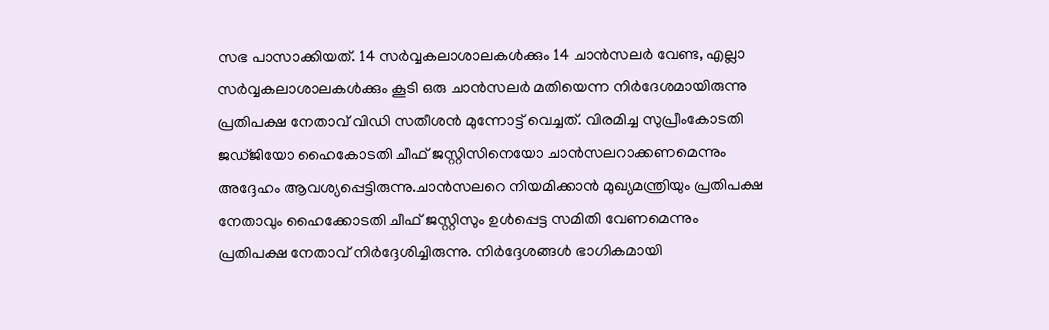സഭ പാസാക്കിയത്. 14 സർവ്വകലാശാലകള്‍ക്കും 14 ചാന്‍സലർ വേണ്ട, എല്ലാ സർവ്വകലാശാലകള്‍ക്കും കൂടി ഒരു ചാന്‍സലർ മതിയെന്ന നിർദേശമായിരുന്നു പ്രതിപക്ഷ നേതാവ് വിഡി സതീശൻ മുന്നോട്ട് വെച്ചത്. വിരമിച്ച സുപ്രീംകോടതി ജഡ്ജിയോ ഹൈകോടതി ചീഫ് ജസ്റ്റിസിനെയോ ചാൻസലറാക്കണമെന്നും അദ്ദേഹം ആവശ്യപ്പെട്ടിരുന്നു.ചാൻസലറെ നിയമിക്കാൻ മുഖ്യമന്ത്രിയും പ്രതിപക്ഷ നേതാവും ഹൈക്കോടതി ചീഫ് ജസ്റ്റിസും ഉൾപ്പെട്ട സമിതി വേണമെന്നും പ്രതിപക്ഷ നേതാവ് നിർദ്ദേശിച്ചിരുന്നു. നിർദ്ദേശങ്ങൾ ഭാഗികമായി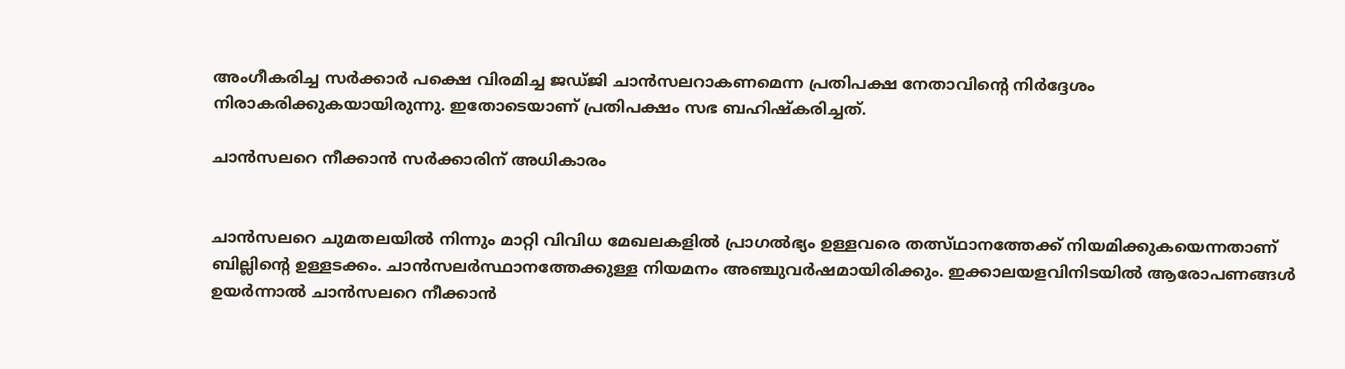അംഗീകരിച്ച സർക്കാർ പക്ഷെ വിരമിച്ച ജഡ്ജി ചാൻസലറാകണമെന്ന പ്രതിപക്ഷ നേതാവിന്റെ നിർദ്ദേശം നിരാകരിക്കുകയായിരുന്നു. ഇതോടെയാണ് പ്രതിപക്ഷം സഭ ബഹിഷ്കരിച്ചത്.

ചാൻസലറെ നീക്കാൻ സർക്കാരിന് അധികാരം


ചാൻസലറെ ചുമതലയിൽ നിന്നും മാറ്റി വിവിധ മേഖലകളില്‍ പ്രാഗല്‍ഭ്യം ഉള്ളവരെ തത്സ്ഥാനത്തേക്ക് നിയമിക്കുകയെന്നതാണ് ബില്ലിന്റെ ഉള്ളടക്കം. ചാന്‍സലര്‍സ്ഥാനത്തേക്കുള്ള നിയമനം അഞ്ചുവര്‍ഷമായിരിക്കും. ഇക്കാലയളവിനിടയിൽ ആരോപണങ്ങൾ ഉയർന്നാൽ ചാൻസലറെ നീക്കാൻ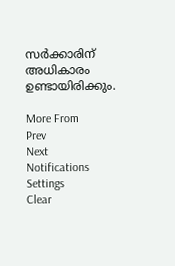സർക്കാരിന് അധികാരം ഉണ്ടായിരിക്കും.

More From
Prev
Next
Notifications
Settings
Clear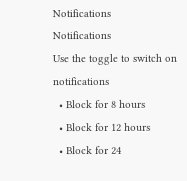Notifications
Notifications
Use the toggle to switch on notifications
  • Block for 8 hours
  • Block for 12 hours
  • Block for 24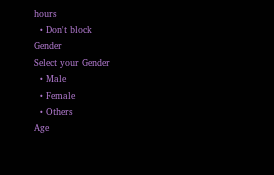hours
  • Don't block
Gender
Select your Gender
  • Male
  • Female
  • Others
Age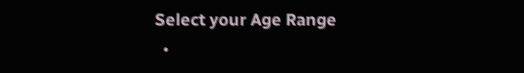Select your Age Range
  •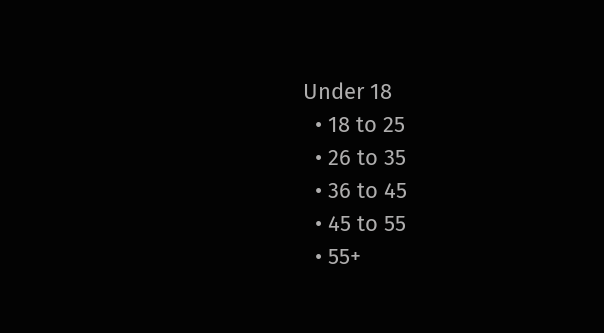Under 18
  • 18 to 25
  • 26 to 35
  • 36 to 45
  • 45 to 55
  • 55+